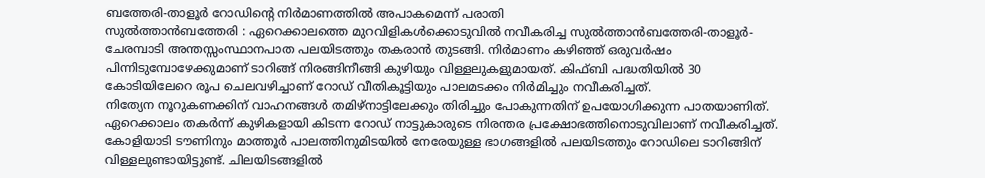ബത്തേരി-താളൂർ റോഡിന്റെ നിർമാണത്തിൽ അപാകമെന്ന് പരാതി
സുൽത്താൻബത്തേരി : ഏറെക്കാലത്തെ മുറവിളികൾക്കൊടുവിൽ നവീകരിച്ച സുൽത്താൻബത്തേരി-താളൂർ-ചേരമ്പാടി അന്തസ്സംസ്ഥാനപാത പലയിടത്തും തകരാൻ തുടങ്ങി. നിർമാണം കഴിഞ്ഞ് ഒരുവർഷം പിന്നിടുമ്പോഴേക്കുമാണ് ടാറിങ്ങ് നിരങ്ങിനീങ്ങി കുഴിയും വിള്ളലുകളുമായത്. കിഫ്ബി പദ്ധതിയിൽ 30 കോടിയിലേറെ രൂപ ചെലവഴിച്ചാണ് റോഡ് വീതികൂട്ടിയും പാലമടക്കം നിർമിച്ചും നവീകരിച്ചത്.
നിത്യേന നൂറുകണക്കിന് വാഹനങ്ങൾ തമിഴ്നാട്ടിലേക്കും തിരിച്ചും പോകുന്നതിന് ഉപയോഗിക്കുന്ന പാതയാണിത്. ഏറെക്കാലം തകർന്ന് കുഴികളായി കിടന്ന റോഡ് നാട്ടുകാരുടെ നിരന്തര പ്രക്ഷോഭത്തിനൊടുവിലാണ് നവീകരിച്ചത്. കോളിയാടി ടൗണിനും മാത്തൂർ പാലത്തിനുമിടയിൽ നേരേയുള്ള ഭാഗങ്ങളിൽ പലയിടത്തും റോഡിലെ ടാറിങ്ങിന് വിള്ളലുണ്ടായിട്ടുണ്ട്. ചിലയിടങ്ങളിൽ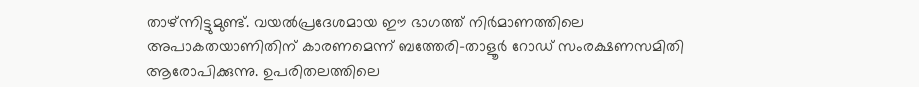താഴ്ന്നിട്ടുമുണ്ട്. വയൽപ്രദേശമായ ഈ ഭാഗത്ത് നിർമാണത്തിലെ അപാകതയാണിതിന് കാരണമെന്ന് ബത്തേരി-താളൂർ റോഡ് സംരക്ഷണസമിതി ആരോപിക്കുന്നു. ഉപരിതലത്തിലെ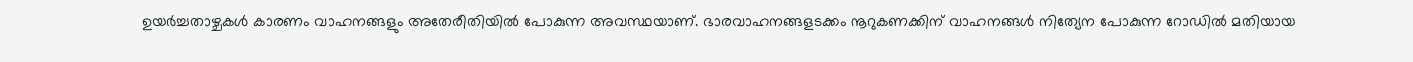ഉയർച്ചതാഴ്ചകൾ കാരണം വാഹനങ്ങളും അതേരീതിയിൽ പോകുന്ന അവസ്ഥയാണ്. ഭാരവാഹനങ്ങളടക്കം നൂറുകണക്കിന് വാഹനങ്ങൾ നിത്യേന പോകുന്ന റോഡിൽ മതിയായ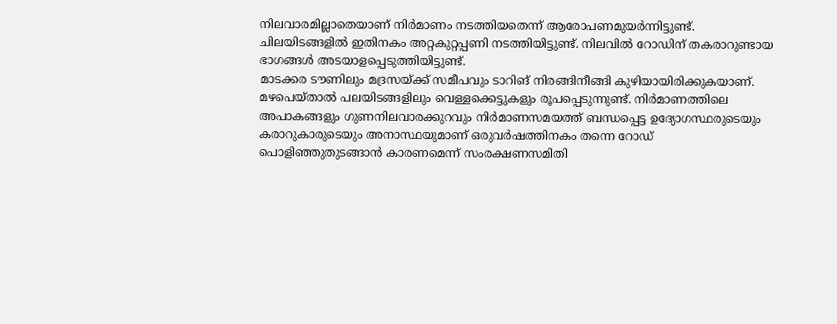നിലവാരമില്ലാതെയാണ് നിർമാണം നടത്തിയതെന്ന് ആരോപണമുയർന്നിട്ടുണ്ട്. ചിലയിടങ്ങളിൽ ഇതിനകം അറ്റകുറ്റപ്പണി നടത്തിയിട്ടുണ്ട്. നിലവിൽ റോഡിന് തകരാറുണ്ടായ ഭാഗങ്ങൾ അടയാളപ്പെടുത്തിയിട്ടുണ്ട്.
മാടക്കര ടൗണിലും മദ്രസയ്ക്ക് സമീപവും ടാറിങ് നിരങ്ങിനീങ്ങി കുഴിയായിരിക്കുകയാണ്. മഴപെയ്താൽ പലയിടങ്ങളിലും വെള്ളക്കെട്ടുകളും രൂപപ്പെടുന്നുണ്ട്. നിർമാണത്തിലെ അപാകങ്ങളും ഗുണനിലവാരക്കുറവും നിർമാണസമയത്ത് ബന്ധപ്പെട്ട ഉദ്യോഗസ്ഥരുടെയും കരാറുകാരുടെയും അനാസ്ഥയുമാണ് ഒരുവർഷത്തിനകം തന്നെ റോഡ് പൊളിഞ്ഞുതുടങ്ങാൻ കാരണമെന്ന് സംരക്ഷണസമിതി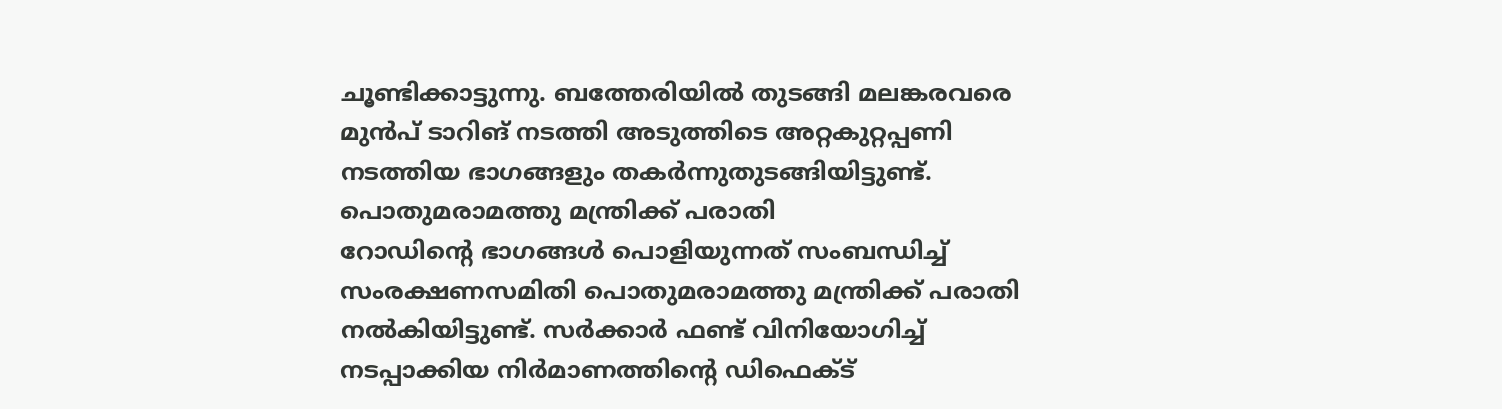ചൂണ്ടിക്കാട്ടുന്നു. ബത്തേരിയിൽ തുടങ്ങി മലങ്കരവരെ മുൻപ് ടാറിങ് നടത്തി അടുത്തിടെ അറ്റകുറ്റപ്പണി നടത്തിയ ഭാഗങ്ങളും തകർന്നുതുടങ്ങിയിട്ടുണ്ട്.
പൊതുമരാമത്തു മന്ത്രിക്ക് പരാതി
റോഡിന്റെ ഭാഗങ്ങൾ പൊളിയുന്നത് സംബന്ധിച്ച് സംരക്ഷണസമിതി പൊതുമരാമത്തു മന്ത്രിക്ക് പരാതി നൽകിയിട്ടുണ്ട്. സർക്കാർ ഫണ്ട് വിനിയോഗിച്ച് നടപ്പാക്കിയ നിർമാണത്തിന്റെ ഡിഫെക്ട്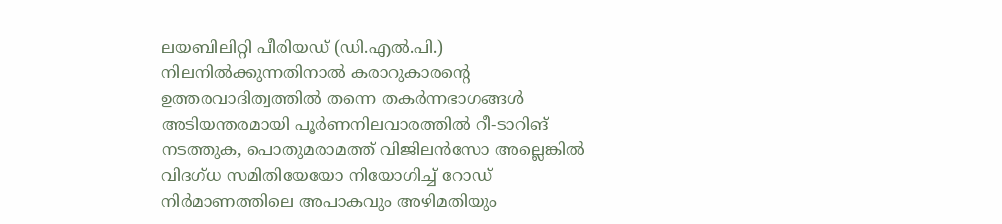ലയബിലിറ്റി പീരിയഡ് (ഡി.എൽ.പി.) നിലനിൽക്കുന്നതിനാൽ കരാറുകാരന്റെ ഉത്തരവാദിത്വത്തിൽ തന്നെ തകർന്നഭാഗങ്ങൾ അടിയന്തരമായി പൂർണനിലവാരത്തിൽ റീ-ടാറിങ് നടത്തുക, പൊതുമരാമത്ത് വിജിലൻസോ അല്ലെങ്കിൽ വിദഗ്ധ സമിതിയേയോ നിയോഗിച്ച് റോഡ് നിർമാണത്തിലെ അപാകവും അഴിമതിയും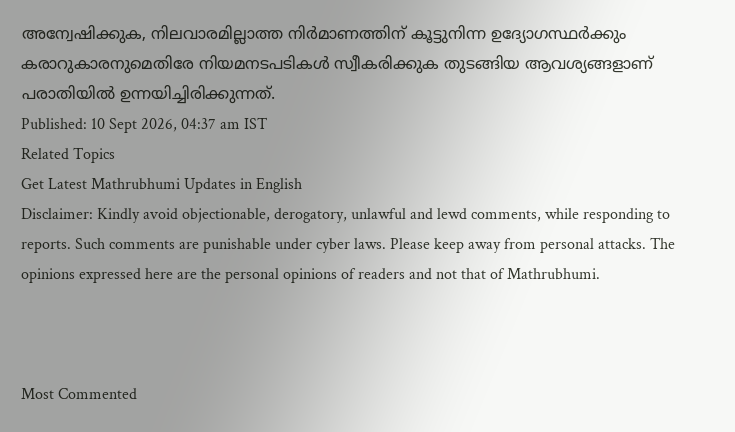അന്വേഷിക്കുക, നിലവാരമില്ലാത്ത നിർമാണത്തിന് കൂട്ടുനിന്ന ഉദ്യോഗസ്ഥർക്കും കരാറുകാരനുമെതിരേ നിയമനടപടികൾ സ്വീകരിക്കുക തുടങ്ങിയ ആവശ്യങ്ങളാണ് പരാതിയിൽ ഉന്നയിച്ചിരിക്കുന്നത്.
Published: 10 Sept 2026, 04:37 am IST
Related Topics
Get Latest Mathrubhumi Updates in English
Disclaimer: Kindly avoid objectionable, derogatory, unlawful and lewd comments, while responding to reports. Such comments are punishable under cyber laws. Please keep away from personal attacks. The opinions expressed here are the personal opinions of readers and not that of Mathrubhumi.



Most Commented